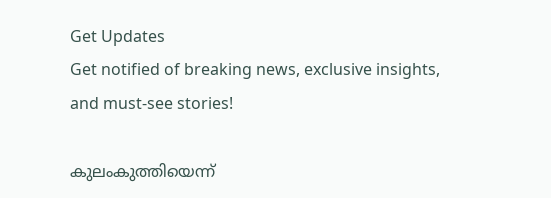Get Updates
Get notified of breaking news, exclusive insights, and must-see stories!

കുലംകുത്തിയെന്ന്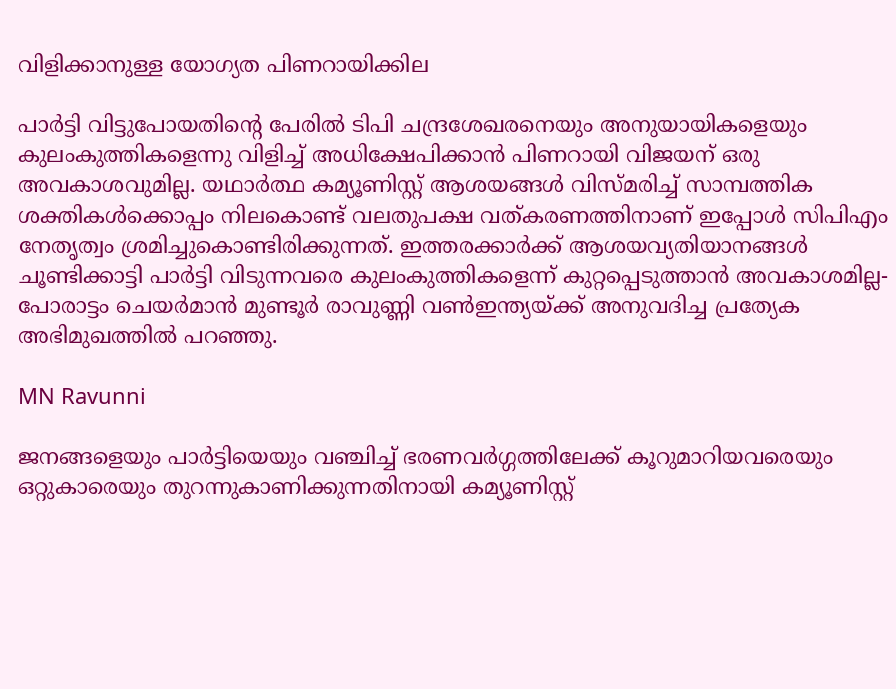വിളിക്കാനുള്ള യോഗ്യത പിണറായിക്കില

പാര്‍ട്ടി വിട്ടുപോയതിന്റെ പേരില്‍ ടിപി ചന്ദ്രശേഖരനെയും അനുയായികളെയും കുലംകുത്തികളെന്നു വിളിച്ച് അധിക്ഷേപിക്കാന്‍ പിണറായി വിജയന് ഒരു അവകാശവുമില്ല. യഥാര്‍ത്ഥ കമ്യൂണിസ്റ്റ് ആശയങ്ങള്‍ വിസ്മരിച്ച് സാമ്പത്തിക ശക്തികള്‍ക്കൊപ്പം നിലകൊണ്ട് വലതുപക്ഷ വത്കരണത്തിനാണ് ഇപ്പോള്‍ സിപിഎം നേതൃത്വം ശ്രമിച്ചുകൊണ്ടിരിക്കുന്നത്. ഇത്തരക്കാര്‍ക്ക് ആശയവ്യതിയാനങ്ങള്‍ ചൂണ്ടിക്കാട്ടി പാര്‍ട്ടി വിടുന്നവരെ കുലംകുത്തികളെന്ന് കുറ്റപ്പെടുത്താന്‍ അവകാശമില്ല-പോരാട്ടം ചെയര്‍മാന്‍ മുണ്ടൂര്‍ രാവുണ്ണി വണ്‍ഇന്ത്യയ്ക്ക് അനുവദിച്ച പ്രത്യേക അഭിമുഖത്തില്‍ പറഞ്ഞു.

MN Ravunni

ജനങ്ങളെയും പാര്‍ട്ടിയെയും വഞ്ചിച്ച് ഭരണവര്‍ഗ്ഗത്തിലേക്ക് കൂറുമാറിയവരെയും ഒറ്റുകാരെയും തുറന്നുകാണിക്കുന്നതിനായി കമ്യൂണിസ്റ്റ്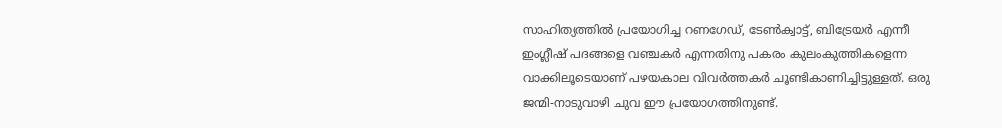സാഹിത്യത്തില്‍ പ്രയോഗിച്ച റണഗേഡ്, ടേണ്‍ക്വാട്ട്, ബിട്രേയര്‍ എന്നീ ഇംഗ്ലീഷ് പദങ്ങളെ വഞ്ചകര്‍ എന്നതിനു പകരം കുലംകുത്തികളെന്ന വാക്കിലൂടെയാണ് പഴയകാല വിവര്‍ത്തകര്‍ ചൂണ്ടികാണിച്ചിട്ടുള്ളത്. ഒരു ജന്മി-നാടുവാഴി ചുവ ഈ പ്രയോഗത്തിനുണ്ട്.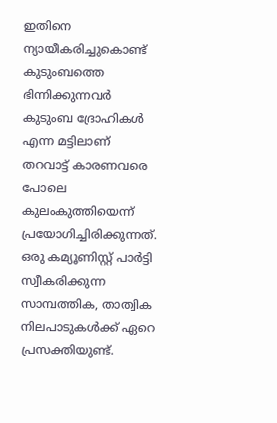ഇതിനെ ന്യായീകരിച്ചുകൊണ്ട് കുടുംബത്തെ ഭിന്നിക്കുന്നവര്‍ കുടുംബ ദ്രോഹികള്‍ എന്ന മട്ടിലാണ് തറവാട്ട് കാരണവരെ പോലെ കുലംകുത്തിയെന്ന് പ്രയോഗിച്ചിരിക്കുന്നത്. ഒരു കമ്യൂണിസ്റ്റ് പാര്‍ട്ടി സ്വീകരിക്കുന്ന സാമ്പത്തിക, താത്വിക നിലപാടുകള്‍ക്ക് ഏറെ പ്രസക്തിയുണ്ട്.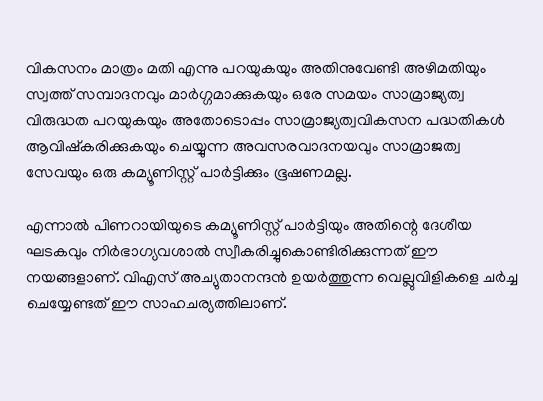വികസനം മാത്രം മതി എന്നു പറയുകയും അതിനുവേണ്ടി അഴിമതിയും സ്വത്ത് സമ്പാദനവും മാര്‍ഗ്ഗമാക്കുകയും ഒരേ സമയം സാമ്രാജ്യത്വ വിരുദ്ധത പറയുകയും അതോടൊപ്പം സാമ്രാജ്യത്വവികസന പദ്ധതികള്‍ ആവിഷ്‌കരിക്കുകയും ചെയ്യുന്ന അവസരവാദനയവും സാമ്രാജത്വ സേവയും ഒരു കമ്യൂണിസ്റ്റ് പാര്‍ട്ടിക്കും ഭൂഷണമല്ല.

എന്നാല്‍ പിണറായിയുടെ കമ്യൂണിസ്റ്റ് പാര്‍ട്ടിയും അതിന്റെ ദേശീയ ഘടകവും നിര്‍ഭാഗ്യവശാല്‍ സ്വീകരിച്ചുകൊണ്ടിരിക്കുന്നത് ഈ നയങ്ങളാണ്. വിഎസ് അച്യുതാനന്ദന്‍ ഉയര്‍ത്തുന്ന വെല്ലുവിളികളെ ചര്‍ച്ച ചെയ്യേണ്ടത് ഈ സാഹചര്യത്തിലാണ്.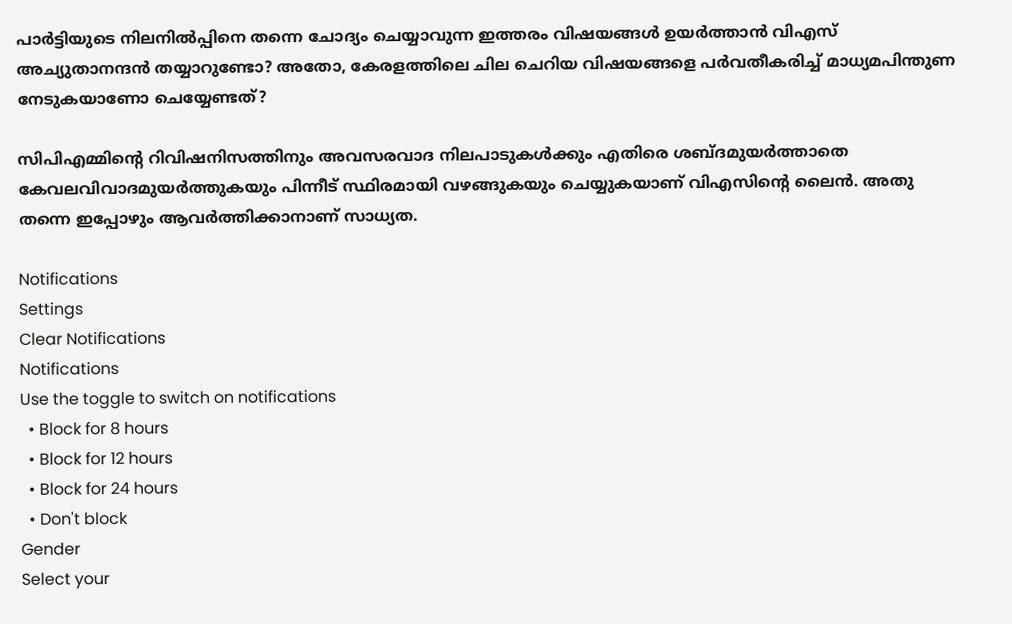പാര്‍ട്ടിയുടെ നിലനില്‍പ്പിനെ തന്നെ ചോദ്യം ചെയ്യാവുന്ന ഇത്തരം വിഷയങ്ങള്‍ ഉയര്‍ത്താന്‍ വിഎസ് അച്യുതാനന്ദന്‍ തയ്യാറുണ്ടോ? അതോ, കേരളത്തിലെ ചില ചെറിയ വിഷയങ്ങളെ പര്‍വതീകരിച്ച് മാധ്യമപിന്തുണ നേടുകയാണോ ചെയ്യേണ്ടത്?

സിപിഎമ്മിന്റെ റിവിഷനിസത്തിനും അവസരവാദ നിലപാടുകള്‍ക്കും എതിരെ ശബ്ദമുയര്‍ത്താതെ കേവലവിവാദമുയര്‍ത്തുകയും പിന്നീട് സ്ഥിരമായി വഴങ്ങുകയും ചെയ്യുകയാണ് വിഎസിന്റെ ലൈന്‍. അതു തന്നെ ഇപ്പോഴും ആവര്‍ത്തിക്കാനാണ് സാധ്യത.

Notifications
Settings
Clear Notifications
Notifications
Use the toggle to switch on notifications
  • Block for 8 hours
  • Block for 12 hours
  • Block for 24 hours
  • Don't block
Gender
Select your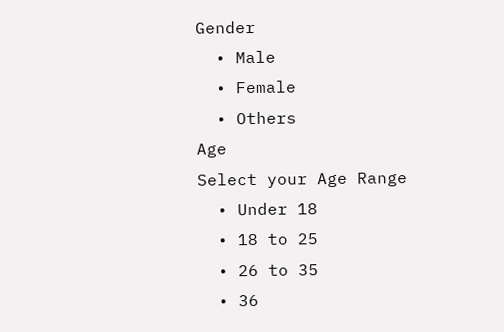Gender
  • Male
  • Female
  • Others
Age
Select your Age Range
  • Under 18
  • 18 to 25
  • 26 to 35
  • 36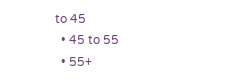to 45
  • 45 to 55
  • 55+